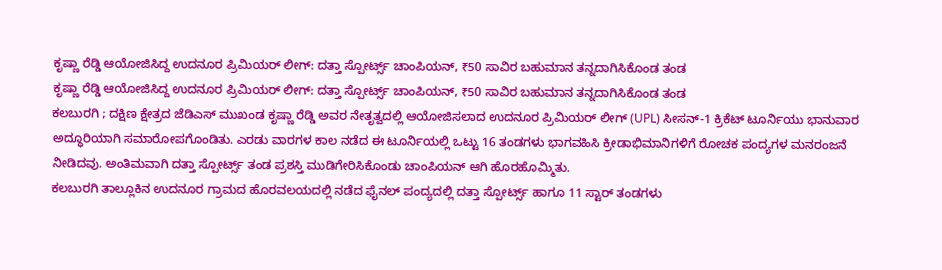ಕೃಷ್ಣಾ ರೆಡ್ಡಿ ಆಯೋಜಿಸಿದ್ದ ಉದನೂರ ಪ್ರಿಮಿಯರ್ ಲೀಗ್: ದತ್ತಾ ಸ್ಪೋರ್ಟ್ಸ್ ಚಾಂಪಿಯನ್, ₹50 ಸಾವಿರ ಬಹುಮಾನ ತನ್ನದಾಗಿಸಿಕೊಂಡ ತಂಡ
ಕೃಷ್ಣಾ ರೆಡ್ಡಿ ಆಯೋಜಿಸಿದ್ದ ಉದನೂರ ಪ್ರಿಮಿಯರ್ ಲೀಗ್: ದತ್ತಾ ಸ್ಪೋರ್ಟ್ಸ್ ಚಾಂಪಿಯನ್, ₹50 ಸಾವಿರ ಬಹುಮಾನ ತನ್ನದಾಗಿಸಿಕೊಂಡ ತಂಡ
ಕಲಬುರಗಿ ; ದಕ್ಷಿಣ ಕ್ಷೇತ್ರದ ಜೆಡಿಎಸ್ ಮುಖಂಡ ಕೃಷ್ಣಾ ರೆಡ್ಡಿ ಅವರ ನೇತೃತ್ವದಲ್ಲಿ ಆಯೋಜಿಸಲಾದ ಉದನೂರ ಪ್ರಿಮಿಯರ್ ಲೀಗ್ (UPL) ಸೀಸನ್-1 ಕ್ರಿಕೆಟ್ ಟೂರ್ನಿಯು ಭಾನುವಾರ ಅದ್ಧೂರಿಯಾಗಿ ಸಮಾರೋಪಗೊಂಡಿತು. ಎರಡು ವಾರಗಳ ಕಾಲ ನಡೆದ ಈ ಟೂರ್ನಿಯಲ್ಲಿ ಒಟ್ಟು 16 ತಂಡಗಳು ಭಾಗವಹಿಸಿ ಕ್ರೀಡಾಭಿಮಾನಿಗಳಿಗೆ ರೋಚಕ ಪಂದ್ಯಗಳ ಮನರಂಜನೆ ನೀಡಿದವು. ಅಂತಿಮವಾಗಿ ದತ್ತಾ ಸ್ಪೋರ್ಟ್ಸ್ ತಂಡ ಪ್ರಶಸ್ತಿ ಮುಡಿಗೇರಿಸಿಕೊಂಡು ಚಾಂಪಿಯನ್ ಆಗಿ ಹೊರಹೊಮ್ಮಿತು.
ಕಲಬುರಗಿ ತಾಲ್ಲೂಕಿನ ಉದನೂರ ಗ್ರಾಮದ ಹೊರವಲಯದಲ್ಲಿ ನಡೆದ ಫೈನಲ್ ಪಂದ್ಯದಲ್ಲಿ ದತ್ತಾ ಸ್ಪೋರ್ಟ್ಸ್ ಹಾಗೂ 11 ಸ್ಟಾರ್ ತಂಡಗಳು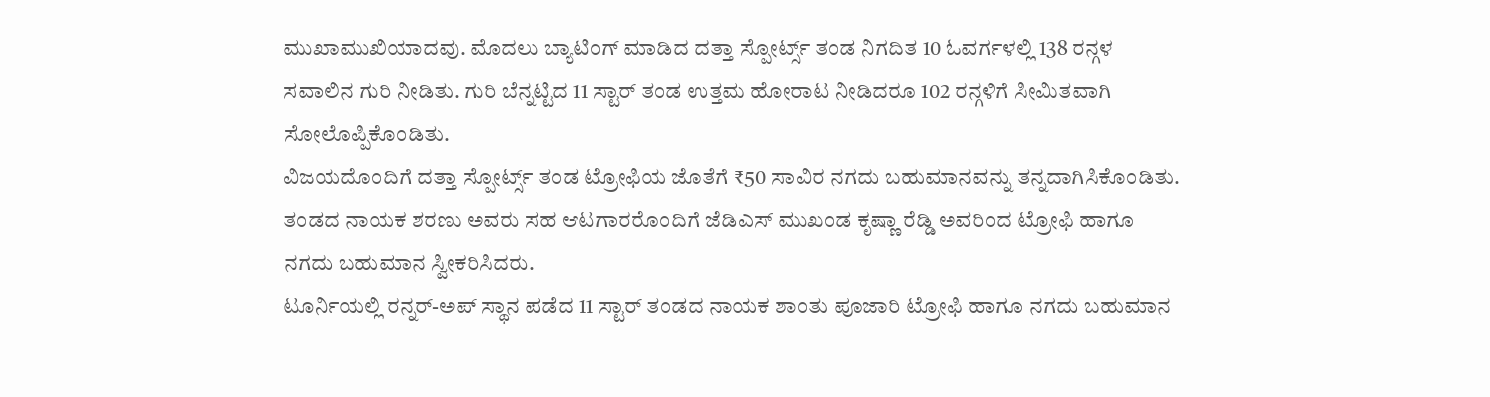ಮುಖಾಮುಖಿಯಾದವು. ಮೊದಲು ಬ್ಯಾಟಿಂಗ್ ಮಾಡಿದ ದತ್ತಾ ಸ್ಪೋರ್ಟ್ಸ್ ತಂಡ ನಿಗದಿತ 10 ಓವರ್ಗಳಲ್ಲಿ 138 ರನ್ಗಳ ಸವಾಲಿನ ಗುರಿ ನೀಡಿತು. ಗುರಿ ಬೆನ್ನಟ್ಟಿದ 11 ಸ್ಟಾರ್ ತಂಡ ಉತ್ತಮ ಹೋರಾಟ ನೀಡಿದರೂ 102 ರನ್ಗಳಿಗೆ ಸೀಮಿತವಾಗಿ ಸೋಲೊಪ್ಪಿಕೊಂಡಿತು.
ವಿಜಯದೊಂದಿಗೆ ದತ್ತಾ ಸ್ಪೋರ್ಟ್ಸ್ ತಂಡ ಟ್ರೋಫಿಯ ಜೊತೆಗೆ ₹50 ಸಾವಿರ ನಗದು ಬಹುಮಾನವನ್ನು ತನ್ನದಾಗಿಸಿಕೊಂಡಿತು. ತಂಡದ ನಾಯಕ ಶರಣು ಅವರು ಸಹ ಆಟಗಾರರೊಂದಿಗೆ ಜೆಡಿಎಸ್ ಮುಖಂಡ ಕೃಷ್ಣಾ ರೆಡ್ಡಿ ಅವರಿಂದ ಟ್ರೋಫಿ ಹಾಗೂ ನಗದು ಬಹುಮಾನ ಸ್ವೀಕರಿಸಿದರು.
ಟೂರ್ನಿಯಲ್ಲಿ ರನ್ನರ್-ಅಪ್ ಸ್ಥಾನ ಪಡೆದ 11 ಸ್ಟಾರ್ ತಂಡದ ನಾಯಕ ಶಾಂತು ಪೂಜಾರಿ ಟ್ರೋಫಿ ಹಾಗೂ ನಗದು ಬಹುಮಾನ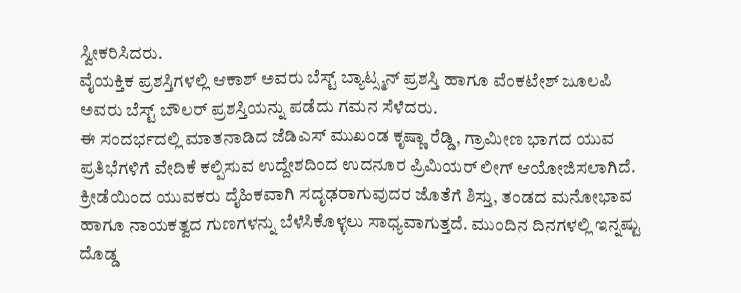ಸ್ವೀಕರಿಸಿದರು.
ವೈಯಕ್ತಿಕ ಪ್ರಶಸ್ತಿಗಳಲ್ಲಿ ಆಕಾಶ್ ಅವರು ಬೆಸ್ಟ್ ಬ್ಯಾಟ್ಸ್ಮನ್ ಪ್ರಶಸ್ತಿ ಹಾಗೂ ವೆಂಕಟೇಶ್ ಜೂಲಪಿ ಅವರು ಬೆಸ್ಟ್ ಬೌಲರ್ ಪ್ರಶಸ್ತಿಯನ್ನು ಪಡೆದು ಗಮನ ಸೆಳೆದರು.
ಈ ಸಂದರ್ಭದಲ್ಲಿ ಮಾತನಾಡಿದ ಜೆಡಿಎಸ್ ಮುಖಂಡ ಕೃಷ್ಣಾ ರೆಡ್ಡಿ, ಗ್ರಾಮೀಣ ಭಾಗದ ಯುವ ಪ್ರತಿಭೆಗಳಿಗೆ ವೇದಿಕೆ ಕಲ್ಪಿಸುವ ಉದ್ದೇಶದಿಂದ ಉದನೂರ ಪ್ರಿಮಿಯರ್ ಲೀಗ್ ಆಯೋಜಿಸಲಾಗಿದೆ. ಕ್ರೀಡೆಯಿಂದ ಯುವಕರು ದೈಹಿಕವಾಗಿ ಸದೃಢರಾಗುವುದರ ಜೊತೆಗೆ ಶಿಸ್ತು, ತಂಡದ ಮನೋಭಾವ ಹಾಗೂ ನಾಯಕತ್ವದ ಗುಣಗಳನ್ನು ಬೆಳೆಸಿಕೊಳ್ಳಲು ಸಾಧ್ಯವಾಗುತ್ತದೆ. ಮುಂದಿನ ದಿನಗಳಲ್ಲಿ ಇನ್ನಷ್ಟು ದೊಡ್ಡ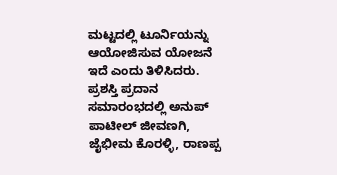ಮಟ್ಟದಲ್ಲಿ ಟೂರ್ನಿಯನ್ನು ಆಯೋಜಿಸುವ ಯೋಜನೆ ಇದೆ ಎಂದು ತಿಳಿಸಿದರು.
ಪ್ರಶಸ್ತಿ ಪ್ರದಾನ ಸಮಾರಂಭದಲ್ಲಿ ಅನುಪ್ ಪಾಟೀಲ್ ಜೀವಣಗಿ, ಜೈಭೀಮ ಕೊರಳ್ಳಿ, ರಾಣಪ್ಪ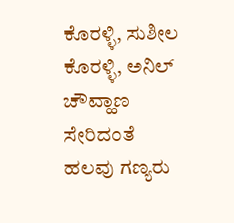ಕೊರಳ್ಳಿ, ಸುಶೀಲ ಕೊರಳ್ಳಿ, ಅನಿಲ್ ಚೌವ್ಹಾಣ ಸೇರಿದಂತೆ ಹಲವು ಗಣ್ಯರು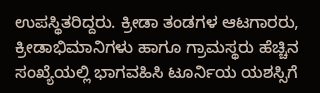ಉಪಸ್ಥಿತರಿದ್ದರು. ಕ್ರೀಡಾ ತಂಡಗಳ ಆಟಗಾರರು, ಕ್ರೀಡಾಭಿಮಾನಿಗಳು ಹಾಗೂ ಗ್ರಾಮಸ್ಥರು ಹೆಚ್ಚಿನ ಸಂಖ್ಯೆಯಲ್ಲಿ ಭಾಗವಹಿಸಿ ಟೂರ್ನಿಯ ಯಶಸ್ಸಿಗೆ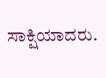ಸಾಕ್ಷಿಯಾದರು.